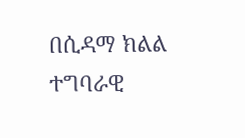በሲዳማ ክልል ተግባራዊ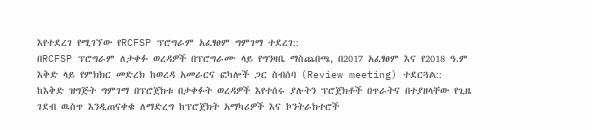እየተደረገ የሚገኘው የRCFSP ፕሮግራም አፈፃፀም ግምገማ ተደረገ::
በRCFSP ፕሮግራም ለታቀፉ ወረዳዎች በፕሮግራሙ ላይ የግንዛቤ ማስጨበጫ, በ2017 አፈፃፀም እና የ2018 ዓ.ም እቅድ ላይ የምክክር መድረክ ከወረዳ አመራርና ፎካሎች ጋር ስብሰባ (Review meeting) ተደርጓል::
ከእቅድ ዝግጅት ግምገማ በፕሮጀክቱ በታቀፉት ወረዳዎች እየተሰሩ ያሉትን ፕሮጀክቶች በጥራትና በተያዘላቸው የጊዜ ገደብ ዉስጥ እንዲጠናቀቁ ለማድረግ ከፕሮጀክት አማካሪዎች እና ኮንትራክተሮች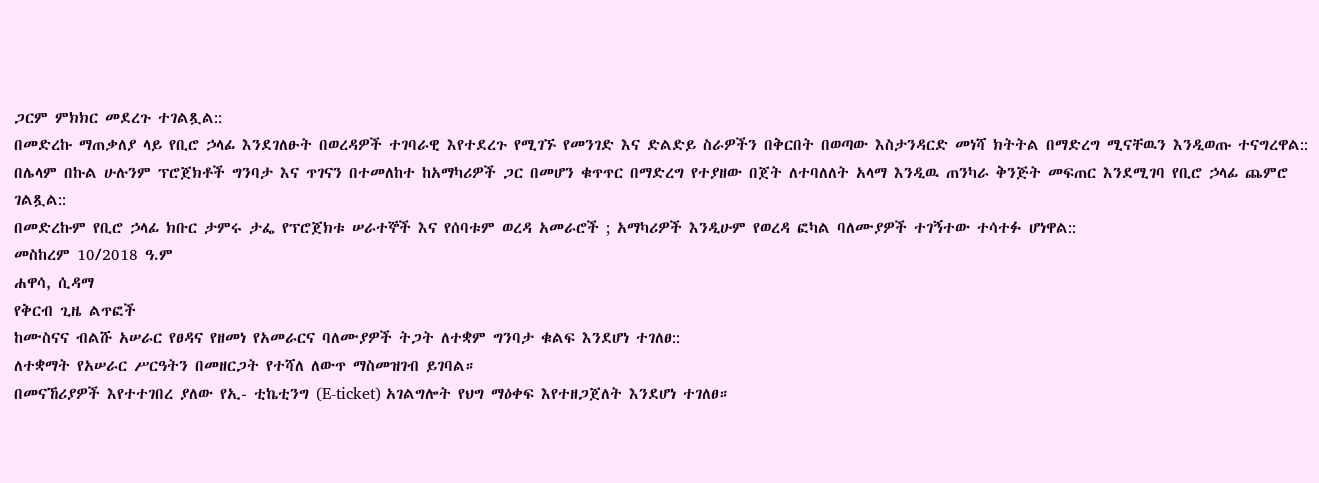ጋርም ምክክር መደረጉ ተገልጿል::
በመድረኩ ማጠቃለያ ላይ የቢሮ ኃላፊ እንደገለፁት በወረዳዎች ተገባራዊ እየተደረጉ የሚገኙ የመንገድ እና ድልድይ ስራዎችን በቅርበት በወጣው እስታንዳርድ መነሻ ክትትል በማድረግ ሚናቸዉን እንዲወጡ ተናግረዋል::
በሌላም በኩል ሁሉንም ፕሮጀክቶች ግንባታ እና ጥገናን በተመለከተ ከአማካሪዎች ጋር በመሆን ቁጥጥር በማድረግ የተያዘው በጀት ለተባለለት አላማ እንዲዉ ጠንካራ ቅንጅት መፍጠር እንደሚገባ የቢሮ ኃላፊ ጨምሮ ገልጿል::
በመድረኩም የቢሮ ኃላፊ ክቡር ታምሩ ታፌ የፕሮጀክቱ ሠራተኞች እና የሰባቱም ወረዳ አመራሮች ; አማካሪዎች እንዲሁም የወረዳ ፎካል ባለሙያዎች ተገኝተው ተሳተፉ ሆነዋል::
መስከረም 10/2018 ዓ.ም
ሐዋሳ, ሲዳማ
የቅርብ ጊዜ ልጥፎች
ከሙስናና ብልሹ አሠራር የፀዳና የዘመነ የአመራርና ባለሙያዎች ትጋት ለተቋም ግንባታ ቁልፍ እንደሆነ ተገለፀ::
ለተቋማት የአሠራር ሥርዓትን በመዘርጋት የተሻለ ለውጥ ማስመዝገብ ይገባል።
በመናኸሪያዎች እየተተገበረ ያለው የኢ- ቲኬቲንግ (E-ticket) አገልግሎት የህግ ማዕቀፍ እየተዘጋጀለት እንደሆነ ተገለፀ።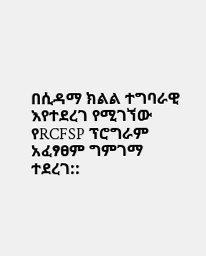በሲዳማ ክልል ተግባራዊ እየተደረገ የሚገኘው የRCFSP ፕሮግራም አፈፃፀም ግምገማ ተደረገ::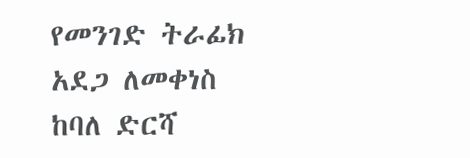የመንገድ ትራፊክ አደጋ ለመቀነስ ከባለ ድርሻ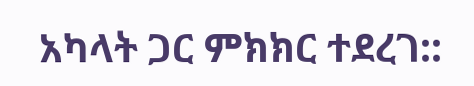አካላት ጋር ምክክር ተደረገ::